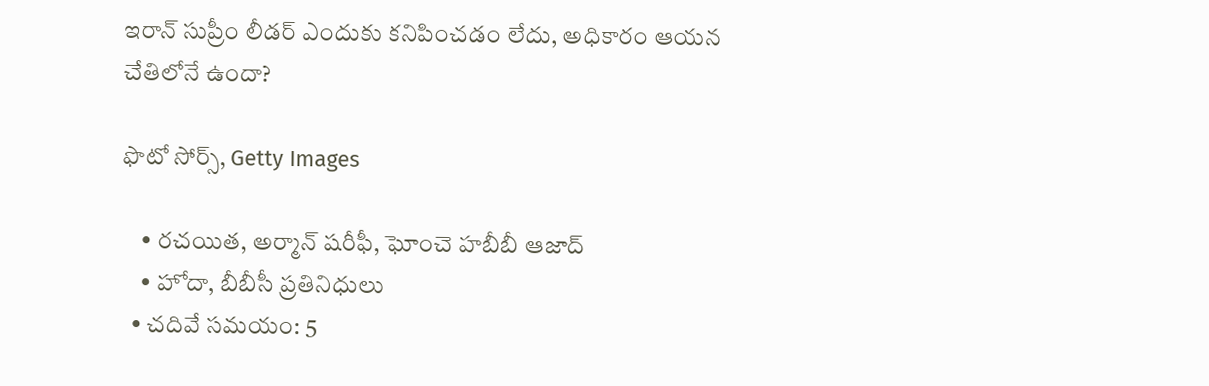ఇరాన్ సుప్రీం లీడర్ ఎందుకు కనిపించడం లేదు, అధికారం ఆయన చేతిలోనే ఉందా?

ఫొటో సోర్స్, Getty Images

    • రచయిత, అర్మాన్ షరీఫీ, ఘోంచె హబీబీ ఆజాద్
    • హోదా, బీబీసీ ప్రతినిధులు
  • చదివే సమయం: 5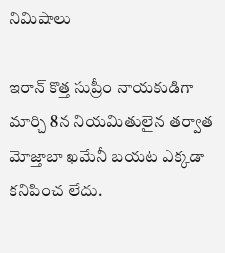నిమిషాలు

ఇరాన్ కొత్త సుప్రీం నాయకుడిగా మార్చి 8న నియమితులైన తర్వాత మోజ్తాబా ఖమేనీ బయట ఎక్కడా కనిపించ లేదు.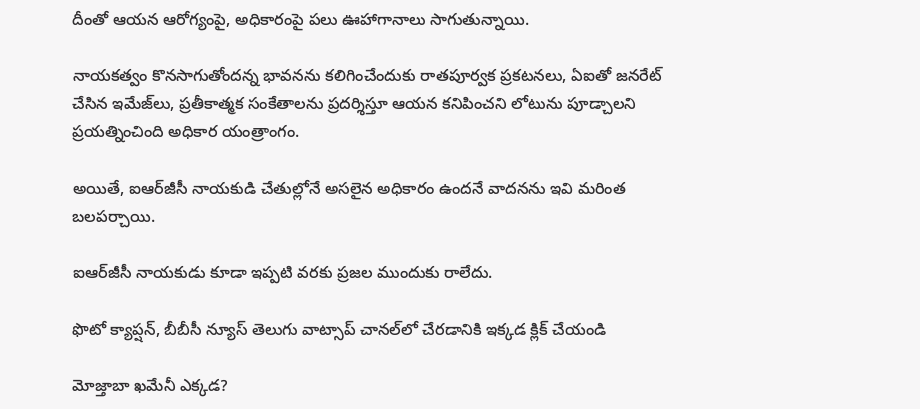దీంతో ఆయన ఆరోగ్యంపై, అధికారంపై పలు ఊహాగానాలు సాగుతున్నాయి.

నాయకత్వం కొనసాగుతోందన్న భావనను కలిగించేందుకు రాతపూర్వక ప్రకటనలు, ఏఐతో జనరేట్ చేసిన ఇమేజ్‌లు, ప్రతీకాత్మక సంకేతాలను ప్రదర్శిస్తూ ఆయన కనిపించని లోటును పూడ్చాలని ప్రయత్నించింది అధికార యంత్రాంగం.

అయితే, ఐఆర్‌జీసీ నాయకుడి చేతుల్లోనే అసలైన అధికారం ఉందనే వాదనను ఇవి మరింత బలపర్చాయి.

ఐఆర్‌జీసీ నాయకుడు కూడా ఇప్పటి వరకు ప్రజల ముందుకు రాలేదు.

ఫొటో క్యాప్షన్, బీబీసీ న్యూస్ తెలుగు వాట్సాప్ చానల్‌లో చేరడానికి ఇక్కడ క్లిక్ చేయండి

మోజ్తాబా ఖమేనీ ఎక్కడ?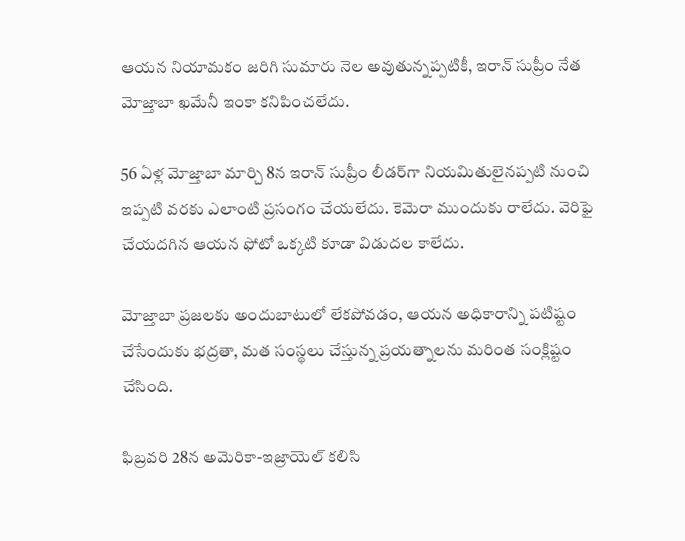ఆయన నియామకం జరిగి సుమారు నెల అవుతున్నప్పటికీ, ఇరాన్ సుప్రీం నేత మోజ్తాబా ఖమేనీ ఇంకా కనిపించలేదు.

56 ఏళ్ల మోజ్తాబా మార్చి 8న ఇరాన్ సుప్రీం లీడర్‌గా నియమితులైనప్పటి నుంచి ఇప్పటి వరకు ఎలాంటి ప్రసంగం చేయలేదు. కెమెరా ముందుకు రాలేదు. వెరిఫై చేయదగిన ఆయన ఫోటో ఒక్కటి కూడా విడుదల కాలేదు.

మోజ్తాబా ప్రజలకు అందుబాటులో లేకపోవడం, ఆయన అధికారాన్ని పటిష్టం చేసేందుకు భద్రతా, మత సంస్థలు చేస్తున్న ప్రయత్నాలను మరింత సంక్లిష్టం చేసింది.

ఫిబ్రవరి 28న అమెరికా-ఇజ్రాయెల్ కలిసి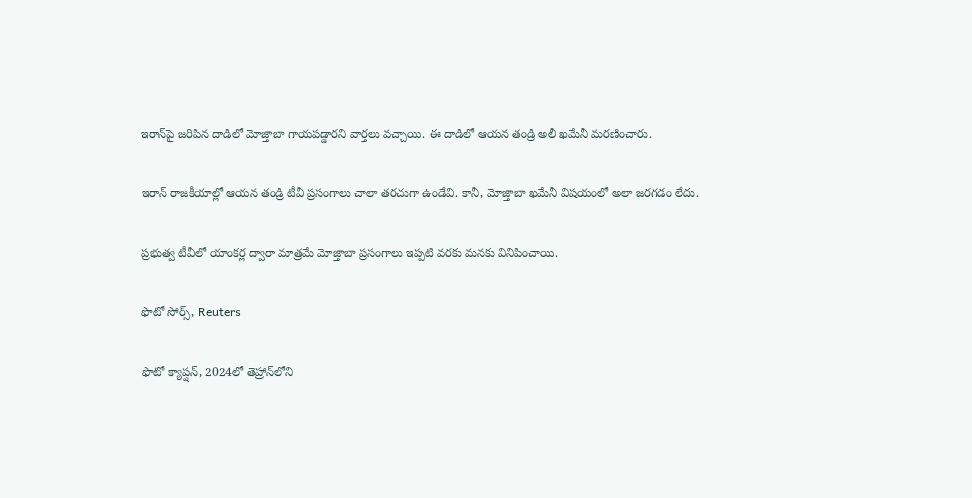ఇరాన్‌పై జరిపిన దాడిలో మోజ్తాబా గాయపడ్డారని వార్తలు వచ్చాయి. ఈ దాడిలో ఆయన తండ్రి అలీ ఖమేనీ మరణించారు.

ఇరాన్ రాజకీయాల్లో ఆయన తండ్రి టీవీ ప్రసంగాలు చాలా తరచుగా ఉండేవి. కానీ, మోజ్తాబా ఖమేనీ విషయంలో అలా జరగడం లేదు.

ప్రభుత్వ టీవీలో యాంకర్ల ద్వారా మాత్రమే మోజ్తాబా ప్రసంగాలు ఇప్పటి వరకు మనకు వినిపించాయి.

ఫొటో సోర్స్, Reuters

ఫొటో క్యాప్షన్, 2024లో తెహ్రాన్‌లోని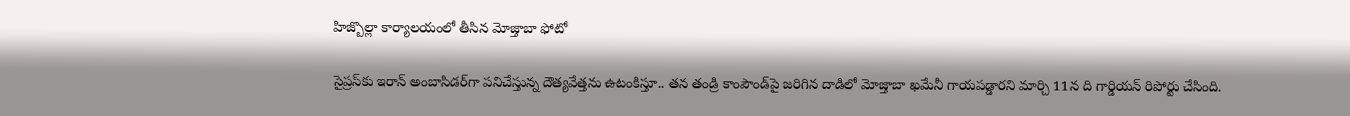హిజ్బొల్లా కార్యాలయంలో తీసిన మోజ్తాబా ఫోటో

సైప్రస్‌కు ఇరాన్ అంబాసిడర్‌గా పనిచేస్తున్న దౌత్యవేత్తను ఉటంకిస్తూ.. తన తండ్రి కాంపౌండ్‌పై జరిగిన దాడిలో మోజ్తాబా ఖమేనీ గాయపడ్డారని మార్చి 11న ది గార్డియన్ రిపోర్టు చేసింది.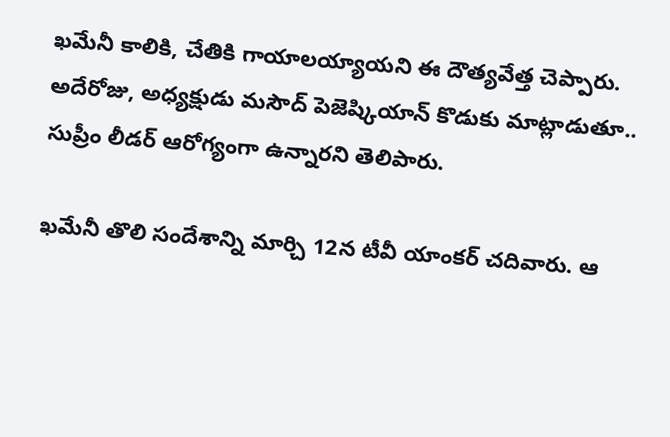ఖమేనీ కాలికి, చేతికి గాయాలయ్యాయని ఈ దౌత్యవేత్త చెప్పారు. అదేరోజు, అధ్యక్షుడు మసౌద్ పెజెష్కియాన్ కొడుకు మాట్లాడుతూ.. సుప్రీం లీడర్ ఆరోగ్యంగా ఉన్నారని తెలిపారు.

ఖమేనీ తొలి సందేశాన్ని మార్చి 12న టీవీ యాంకర్ చదివారు. ఆ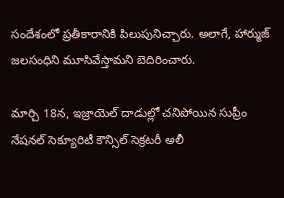సందేశంలో ప్రతీకారానికి పిలుపునిచ్చారు. అలాగే, హార్ముజ్ జలసంధిని మూసివేస్తామని బెదిరించారు.

మార్చి 18న, ఇజ్రాయెల్ దాడుల్లో చనిపోయిన సుప్రీం నేషనల్ సెక్యూరిటీ కౌన్సిల్ సెక్రటరీ అలీ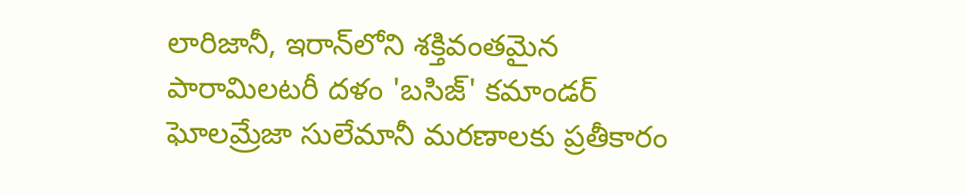లారిజానీ, ఇరాన్‌లోని శక్తివంతమైన పారామిలటరీ దళం 'బసిజ్' కమాండర్ ఘోలమ్రేజా సులేమానీ మరణాలకు ప్రతీకారం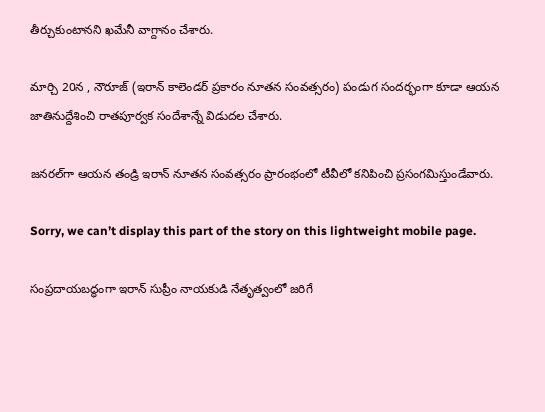తీర్చుకుంటానని ఖమేనీ వాగ్దానం చేశారు.

మార్చి 20న , నౌరూజ్ (ఇరాన్ కాలెండర్ ప్రకారం నూతన సంవత్సరం) పండుగ సందర్భంగా కూడా ఆయన జాతినుద్దేశించి రాతపూర్వక సందేశాన్నే విడుదల చేశారు.

జనరల్‌గా ఆయన తండ్రి ఇరాన్ నూతన సంవత్సరం ప్రారంభంలో టీవీలో కనిపించి ప్రసంగమిస్తుండేవారు.

Sorry, we can’t display this part of the story on this lightweight mobile page.

సంప్రదాయబద్ధంగా ఇరాన్ సుప్రీం నాయకుడి నేతృత్వంలో జరిగే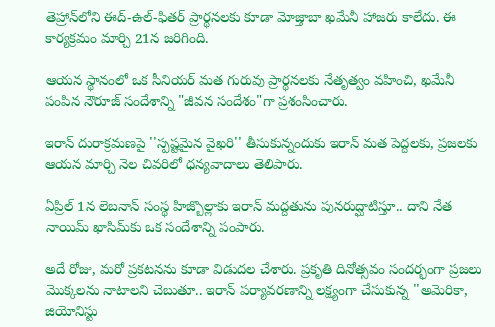తెహ్రాన్‌లోని ఈద్-ఉల్-ఫితర్ ప్రార్థనలకు కూడా మోజ్తాబా ఖమేనీ హాజరు కాలేదు. ఈ కార్యక్రమం మార్చి 21న జరిగింది.

ఆయన స్థానంలో ఒక సీనియర్ మత గురువు ప్రార్థనలకు నేతృత్వం వహించి, ఖమేనీ పంపిన నౌరూజ్ సందేశాన్ని "జీవన సందేశం"గా ప్రశంసించారు.

ఇరాన్ దురాక్రమణపై ''స్పష్టమైన వైఖరి'' తీసుకున్నందుకు ఇరాన్ మత పెద్దలకు, ప్రజలకు ఆయన మార్చి నెల చివరిలో ధన్యవాదాలు తెలిపారు.

ఏప్రిల్ 1న లెబనాన్‌ సంస్థ హిజ్బొల్లాకు ఇరాన్ మద్దతును పునరుద్ఘాటిస్తూ.. దాని నేత నాయిమ్ ఖాసిమ్‌కు ఒక సందేశాన్ని పంపారు.

అదే రోజు, మరో ప్రకటనను కూడా విడుదల చేశారు. ప్రకృతి దినోత్సవం సందర్భంగా ప్రజలు మొక్కలను నాటాలని చెబుతూ.. ఇరాన్ పర్యావరణాన్ని లక్ష్యంగా చేసుకున్న ''అమెరికా, జియోనిస్టు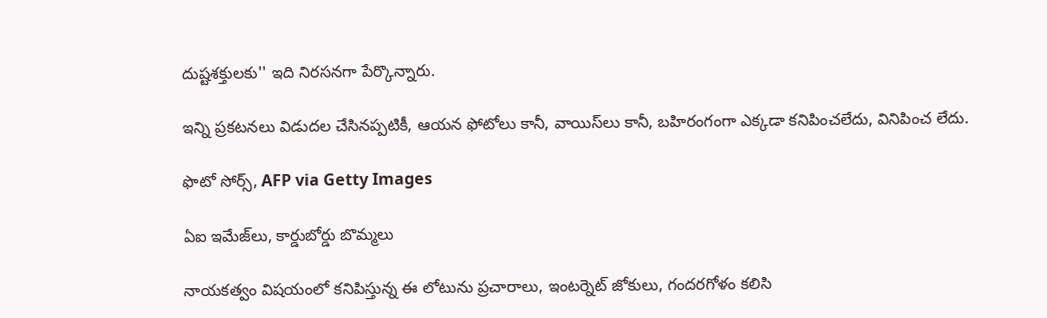దుష్టశక్తులకు'' ఇది నిరసనగా పేర్కొన్నారు.

ఇన్ని ప్రకటనలు విడుదల చేసినప్పటికీ, ఆయన ఫోటోలు కానీ, వాయిస్‌లు కానీ, బహిరంగంగా ఎక్కడా కనిపించలేదు, వినిపించ లేదు.

ఫొటో సోర్స్, AFP via Getty Images

ఏఐ ఇమేజ్‌లు, కార్డుబోర్డు బొమ్మలు

నాయకత్వం విషయంలో కనిపిస్తున్న ఈ లోటును ప్రచారాలు, ఇంటర్నెట్ జోకులు, గందరగోళం కలిసి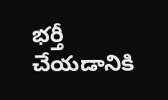భర్తీ చేయడానికి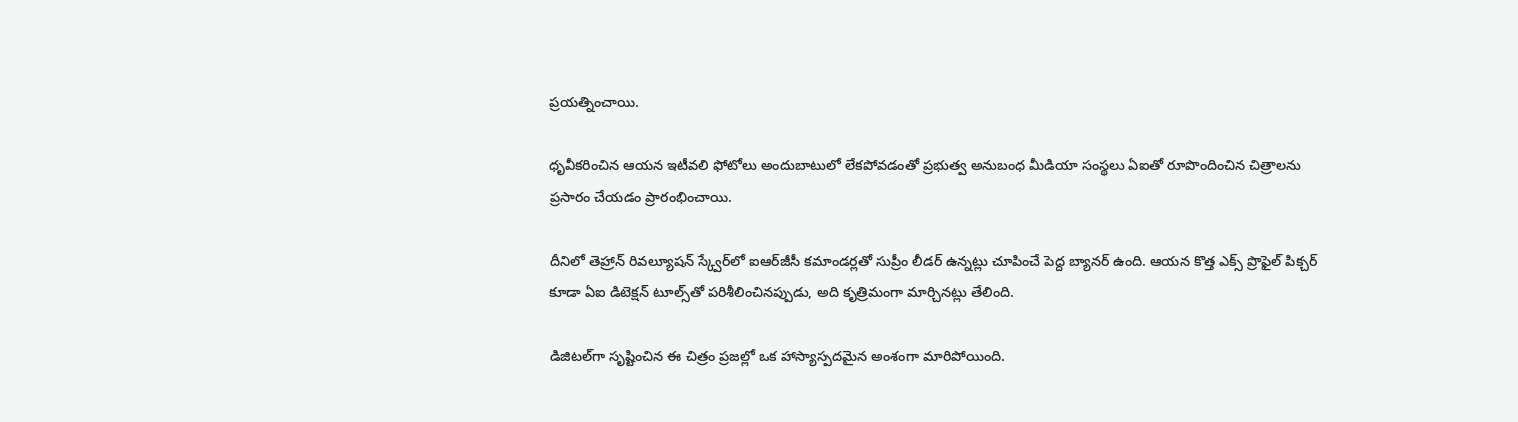ప్రయత్నించాయి.

ధృవీకరించిన ఆయన ఇటీవలి ఫోటోలు అందుబాటులో లేకపోవడంతో ప్రభుత్వ అనుబంధ మీడియా సంస్థలు ఏఐతో రూపొందించిన చిత్రాలను ప్రసారం చేయడం ప్రారంభించాయి.

దీనిలో తెహ్రాన్ రివల్యూషన్ స్క్వేర్‌లో ఐఆర్‌జీసీ కమాండర్లతో సుప్రీం లీడర్ ఉన్నట్లు చూపించే పెద్ద బ్యానర్‌ ఉంది. ఆయన కొత్త ఎక్స్ ప్రొఫైల్ పిక్చర్ కూడా ఏఐ డిటెక్షన్ టూల్స్‌తో పరిశీలించినప్పుడు, అది కృత్రిమంగా మార్చినట్లు తేలింది.

డిజిటల్‌గా సృష్టించిన ఈ చిత్రం ప్రజల్లో ఒక హాస్యాస్పదమైన అంశంగా మారిపోయింది.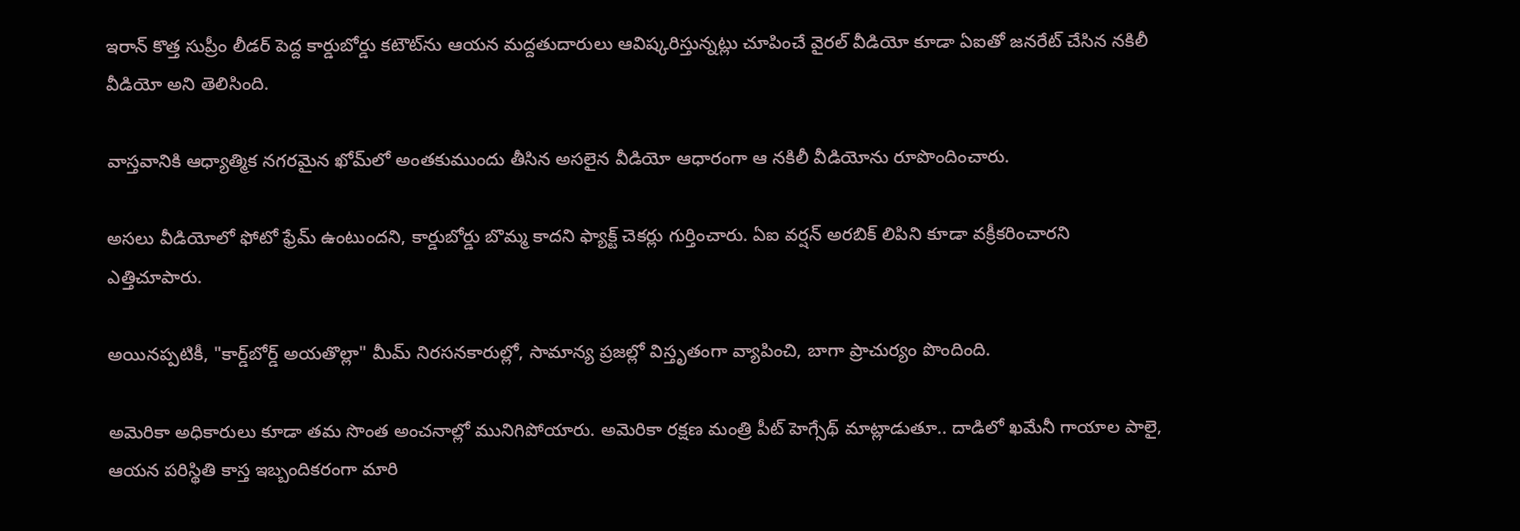ఇరాన్ కొత్త సుప్రీం లీడర్‌ పెద్ద కార్డుబోర్డు కటౌట్‌ను ఆయన మద్దతుదారులు ఆవిష్కరిస్తున్నట్లు చూపించే వైరల్ వీడియో కూడా ఏఐతో జనరేట్ చేసిన నకిలీ వీడియో అని తెలిసింది.

వాస్తవానికి ఆధ్యాత్మిక నగరమైన ఖోమ్‌లో అంతకుముందు తీసిన అసలైన వీడియో ఆధారంగా ఆ నకిలీ వీడియోను రూపొందించారు.

అసలు వీడియోలో ఫోటో ఫ్రేమ్ ఉంటుందని, కార్డుబోర్డు బొమ్మ కాదని ఫ్యాక్ట్ చెకర్లు గుర్తించారు. ఏఐ వర్షన్ అరబిక్ లిపిని కూడా వక్రీకరించారని ఎత్తిచూపారు.

అయినప్పటికీ, "కార్డ్‌బోర్డ్ అయతొల్లా" మీమ్ నిరసనకారుల్లో, సామాన్య ప్రజల్లో విస్తృతంగా వ్యాపించి, బాగా ప్రాచుర్యం పొందింది.

అమెరికా అధికారులు కూడా తమ సొంత అంచనాల్లో మునిగిపోయారు. అమెరికా రక్షణ మంత్రి పీట్ హెగ్సేథ్ మాట్లాడుతూ.. దాడిలో ఖమేనీ గాయాల పాలై, ఆయన పరిస్థితి కాస్త ఇబ్బందికరంగా మారి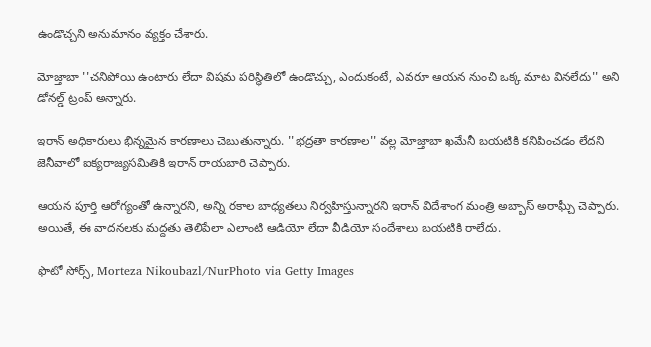ఉండొచ్చని అనుమానం వ్యక్తం చేశారు.

మోజ్తాబా ''చనిపోయి ఉంటారు లేదా విషమ పరిస్థితిలో ఉండొచ్చు, ఎందుకంటే, ఎవరూ ఆయన నుంచి ఒక్క మాట వినలేదు'' అని డోనల్డ్ ట్రంప్ అన్నారు.

ఇరాన్ అధికారులు భిన్నమైన కారణాలు చెబుతున్నారు. ''భద్రతా కారణాల'' వల్ల మోజ్తాబా ఖమేనీ బయటికి కనిపించడం లేదని జెనీవాలో ఐక్యరాజ్యసమితికి ఇరాన్ రాయబారి చెప్పారు.

ఆయన పూర్తి ఆరోగ్యంతో ఉన్నారని, అన్ని రకాల బాధ్యతలు నిర్వహిస్తున్నారని ఇరాన్ విదేశాంగ మంత్రి అబ్బాస్ అరాఘ్చీ చెప్పారు. అయితే, ఈ వాదనలకు మద్దతు తెలిపేలా ఎలాంటి ఆడియో లేదా వీడియో సందేశాలు బయటికి రాలేదు.

ఫొటో సోర్స్, Morteza Nikoubazl/NurPhoto via Getty Images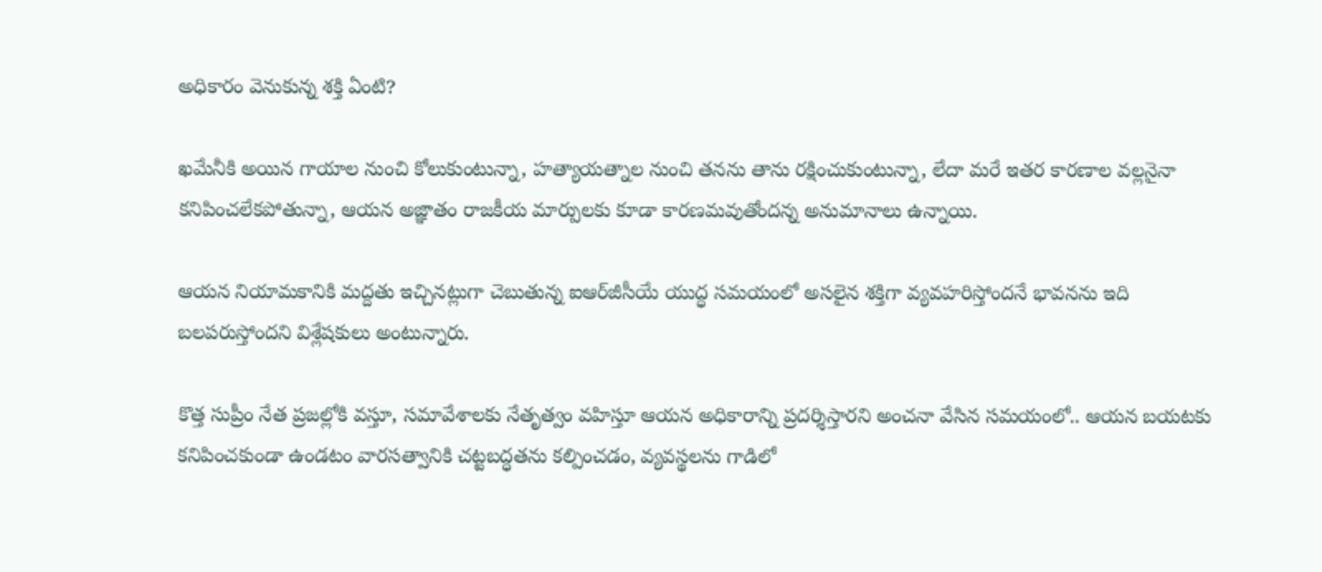అధికారం వెనుకున్న శక్తి ఏంటి?

ఖమేనీకి అయిన గాయాల నుంచి కోలుకుంటున్నా, హత్యాయత్నాల నుంచి తనను తాను రక్షించుకుంటున్నా, లేదా మరే ఇతర కారణాల వల్లనైనా కనిపించలేకపోతున్నా, ఆయన అజ్ఞాతం రాజకీయ మార్పులకు కూడా కారణమవుతోందన్న అనుమానాలు ఉన్నాయి.

ఆయన నియామకానికి మద్దతు ఇచ్చినట్లుగా చెబుతున్న ఐఆర్‌జీసీయే యుద్ధ సమయంలో అసలైన శక్తిగా వ్యవహరిస్తోందనే భావనను ఇది బలపరుస్తోందని విశ్లేషకులు అంటున్నారు.

కొత్త సుప్రీం నేత ప్రజల్లోకి వస్తూ, సమావేశాలకు నేతృత్వం వహిస్తూ ఆయన అధికారాన్ని ప్రదర్శిస్తారని అంచనా వేసిన సమయంలో.. ఆయన బయటకు కనిపించకుండా ఉండటం వారసత్వానికి చట్టబద్ధతను కల్పించడం, వ్యవస్థలను గాడిలో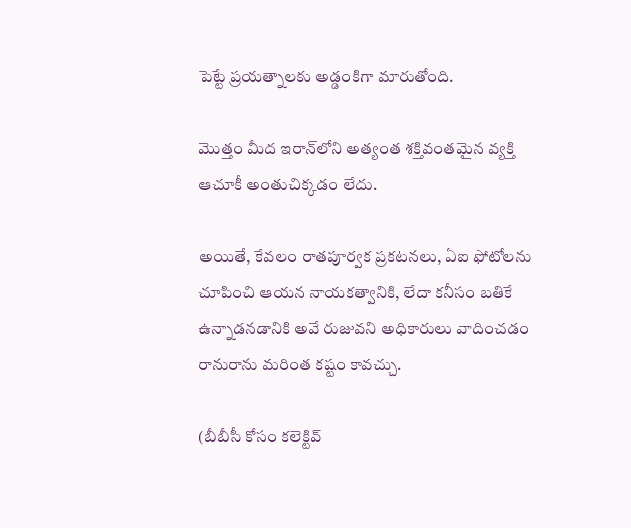పెట్టే ప్రయత్నాలకు అడ్డంకిగా మారుతోంది.

మొత్తం మీద ఇరాన్‌లోని అత్యంత శక్తివంతమైన వ్యక్తి ఆచూకీ అంతుచిక్కడం లేదు.

అయితే, కేవలం రాతపూర్వక ప్రకటనలు, ఏఐ ఫోటోలను చూపించి ఆయన నాయకత్వానికి, లేదా కనీసం బతికే ఉన్నాడనడానికి అవే రుజువని అధికారులు వాదించడం రానురాను మరింత కష్టం కావచ్చు.

(బీబీసీ కోసం కలెక్టివ్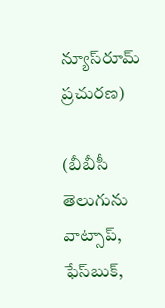న్యూస్‌రూమ్ ప్రచురణ)

(బీబీసీ తెలుగును వాట్సాప్‌,  ఫేస్‌బుక్,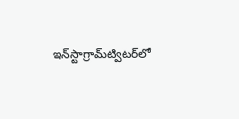ఇన్‌స్టాగ్రామ్‌ట్విటర్‌లో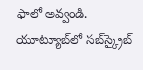ఫాలో అవ్వండి. యూట్యూబ్‌లో సబ్‌స్క్రైబ్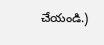చేయండి.)